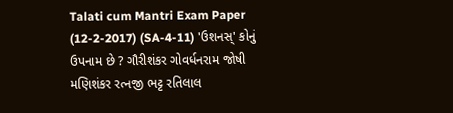Talati cum Mantri Exam Paper (12-2-2017) (SA-4-11) 'ઉશનસ્' કોનું ઉપનામ છે ? ગૌરીશંકર ગોવર્ધનરામ જોષી મણિશંકર રત્નજી ભટ્ટ રતિલાલ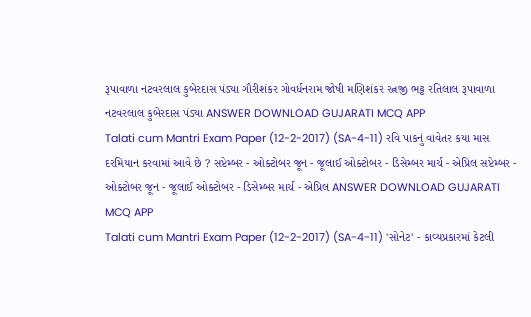રૂપાવાળા નટવરલાલ કુબેરદાસ પંડ્યા ગૌરીશંકર ગોવર્ધનરામ જોષી મણિશંકર રત્નજી ભટ્ટ રતિલાલ રૂપાવાળા નટવરલાલ કુબેરદાસ પંડ્યા ANSWER DOWNLOAD GUJARATI MCQ APP
Talati cum Mantri Exam Paper (12-2-2017) (SA-4-11) રવિ પાકનું વાવેતર કયા માસ દરમિયાન કરવામાં આવે છે ? સપ્ટેમ્બર - ઓક્ટોબર જૂન - જૂલાઈ ઓક્ટોબર - ડિસેમ્બર માર્ચ - એપ્રિલ સપ્ટેમ્બર - ઓક્ટોબર જૂન - જૂલાઈ ઓક્ટોબર - ડિસેમ્બર માર્ચ - એપ્રિલ ANSWER DOWNLOAD GUJARATI MCQ APP
Talati cum Mantri Exam Paper (12-2-2017) (SA-4-11) 'સોનેટ' - કાવ્યપ્રકારમાં કેટલી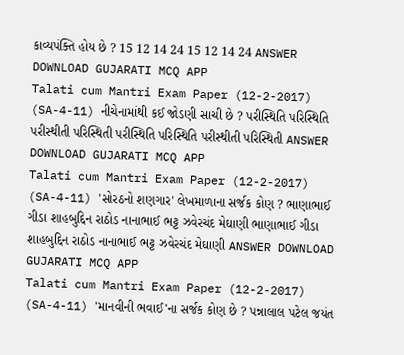કાવ્યપંક્તિ હોય છે ? 15 12 14 24 15 12 14 24 ANSWER DOWNLOAD GUJARATI MCQ APP
Talati cum Mantri Exam Paper (12-2-2017) (SA-4-11) નીચેનામાંથી કઈ જોડણી સાચી છે ? પરીસ્થિતિ પરિસ્થિતિ પરીસ્થીતી પરિસ્થિતી પરીસ્થિતિ પરિસ્થિતિ પરીસ્થીતી પરિસ્થિતી ANSWER DOWNLOAD GUJARATI MCQ APP
Talati cum Mantri Exam Paper (12-2-2017) (SA-4-11) 'સોરઠનો શણગાર' લેખમાળાના સર્જક કોણ ? ભાણાભાઈ ગીડા શાહબુદ્દિન રાઠોડ નાનાભાઈ ભટ્ટ ઝવેરચંદ મેઘાણી ભાણાભાઈ ગીડા શાહબુદ્દિન રાઠોડ નાનાભાઈ ભટ્ટ ઝવેરચંદ મેઘાણી ANSWER DOWNLOAD GUJARATI MCQ APP
Talati cum Mantri Exam Paper (12-2-2017) (SA-4-11) 'માનવીની ભવાઈ'ના સર્જક કોણ છે ? પન્નાલાલ પટેલ જયંત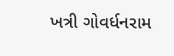ખત્રી ગોવર્ધનરામ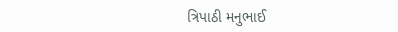ત્રિપાઠી મનુભાઈ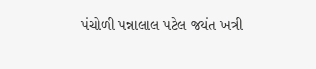પંચોળી પન્નાલાલ પટેલ જયંત ખત્રી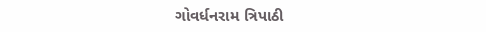ગોવર્ધનરામ ત્રિપાઠી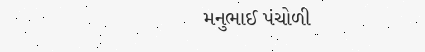મનુભાઈ પંચોળી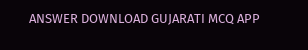ANSWER DOWNLOAD GUJARATI MCQ APP